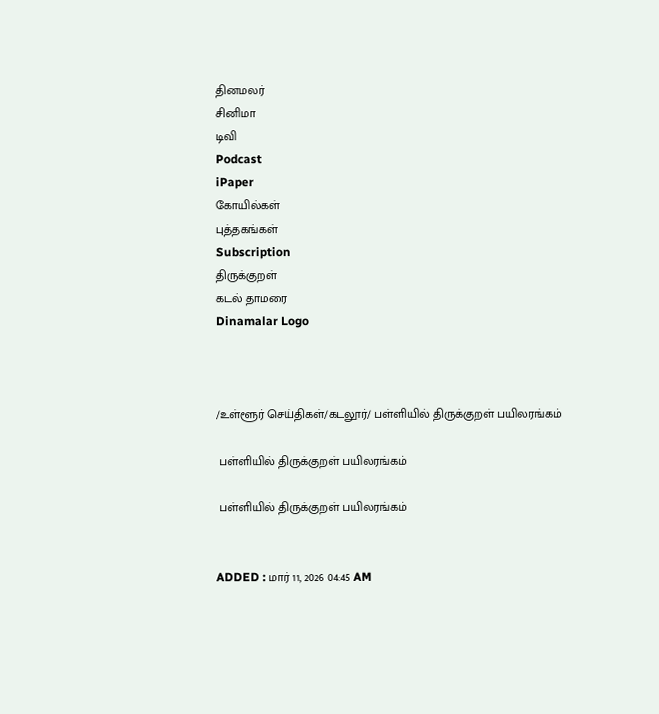தினமலர்
சினிமா
டிவி
Podcast
iPaper
கோயில்கள்
புத்தகங்கள்
Subscription
திருக்குறள்
கடல் தாமரை
Dinamalar Logo



/உள்ளூர் செய்திகள்/கடலூர்/ பள்ளியில் திருக்குறள் பயிலரங்கம்

 பள்ளியில் திருக்குறள் பயிலரங்கம்

 பள்ளியில் திருக்குறள் பயிலரங்கம்


ADDED : மார் 11, 2026 04:45 AM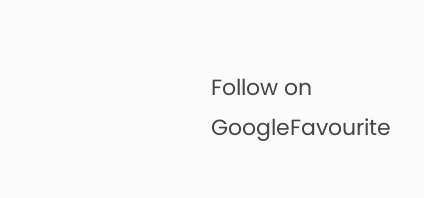Follow on GoogleFavourite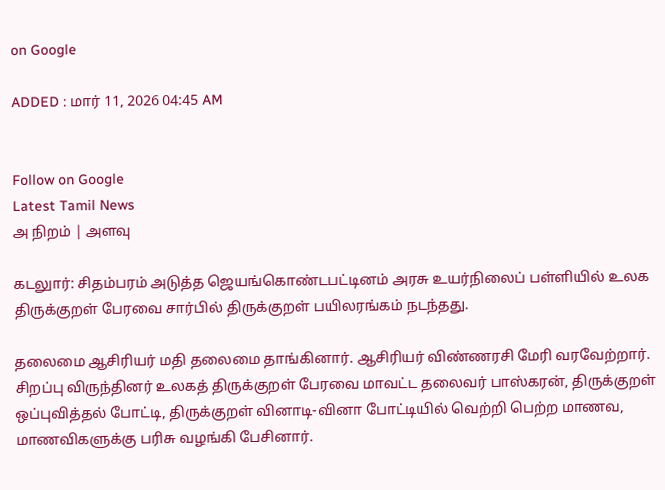on Google

ADDED : மார் 11, 2026 04:45 AM


Follow on Google
Latest Tamil News
அ நிறம் | அளவு

கடலுார்: சிதம்பரம் அடுத்த ஜெயங்கொண்டபட்டினம் அரசு உயர்நிலைப் பள்ளியில் உலக திருக்குறள் பேரவை சார்பில் திருக்குறள் பயிலரங்கம் நடந்தது.

தலைமை ஆசிரியர் மதி தலைமை தாங்கினார். ஆசிரியர் விண்ணரசி மேரி வரவேற்றார். சிறப்பு விருந்தினர் உலகத் திருக்குறள் பேரவை மாவட்ட தலைவர் பாஸ்கரன், திருக்குறள் ஒப்புவித்தல் போட்டி, திருக்குறள் வினாடி-வினா போட்டியில் வெற்றி பெற்ற மாணவ, மாணவிகளுக்கு பரிசு வழங்கி பேசினார்.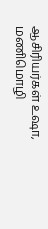ஆசிரியர்கள் உஷா, மணிமொழி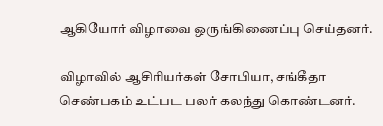ஆகியோர் விழாவை ஒருங்கிணைப்பு செய்தனர்.

விழாவில் ஆசிரியர்கள் சோபியா, சங்கீதா செண்பகம் உட்பட பலர் கலந்து கொண்டனர்.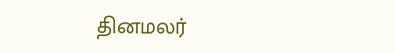தினமலர்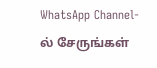WhatsApp Channel-ல் சேருங்கள்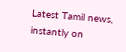Latest Tamil news, instantly on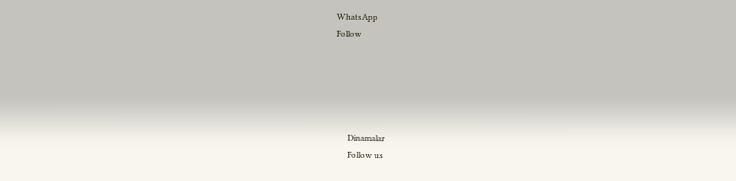WhatsApp
Follow





      Dinamalar
      Follow us